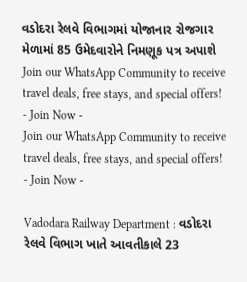વડોદરા રેલવે વિભાગમાં યોજાનાર રોજગાર મેળામાં 85 ઉમેદવારોને નિમણૂક પત્ર અપાશે
Join our WhatsApp Community to receive travel deals, free stays, and special offers!
- Join Now -
Join our WhatsApp Community to receive travel deals, free stays, and special offers!
- Join Now -

Vadodara Railway Department : વડોદરા રેલવે વિભાગ ખાતે આવતીકાલે 23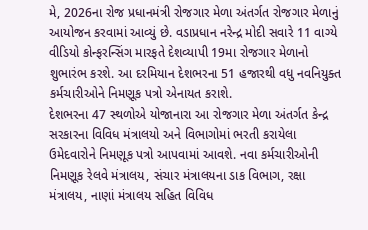મે, 2026ના રોજ પ્રધાનમંત્રી રોજગાર મેળા અંતર્ગત રોજગાર મેળાનું આયોજન કરવામાં આવ્યું છે. વડાપ્રધાન નરેન્દ્ર મોદી સવારે 11 વાગ્યે વીડિયો કોન્ફરન્સિંગ મારફતે દેશવ્યાપી 19મા રોજગાર મેળાનો શુભારંભ કરશે. આ દરમિયાન દેશભરના 51 હજારથી વધુ નવનિયુક્ત કર્મચારીઓને નિમણૂક પત્રો એનાયત કરાશે.
દેશભરના 47 સ્થળોએ યોજાનારા આ રોજગાર મેળા અંતર્ગત કેન્દ્ર સરકારના વિવિધ મંત્રાલયો અને વિભાગોમાં ભરતી કરાયેલા ઉમેદવારોને નિમણૂક પત્રો આપવામાં આવશે. નવા કર્મચારીઓની નિમણૂક રેલવે મંત્રાલય, સંચાર મંત્રાલયના ડાક વિભાગ, રક્ષા મંત્રાલય, નાણાં મંત્રાલય સહિત વિવિધ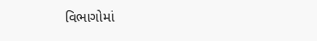વિભાગોમાં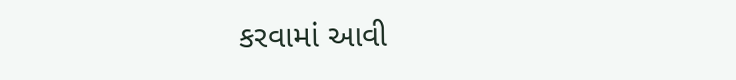કરવામાં આવી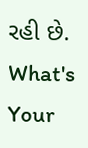રહી છે.
What's Your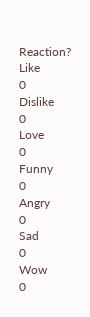Reaction?
Like
0
Dislike
0
Love
0
Funny
0
Angry
0
Sad
0
Wow
0